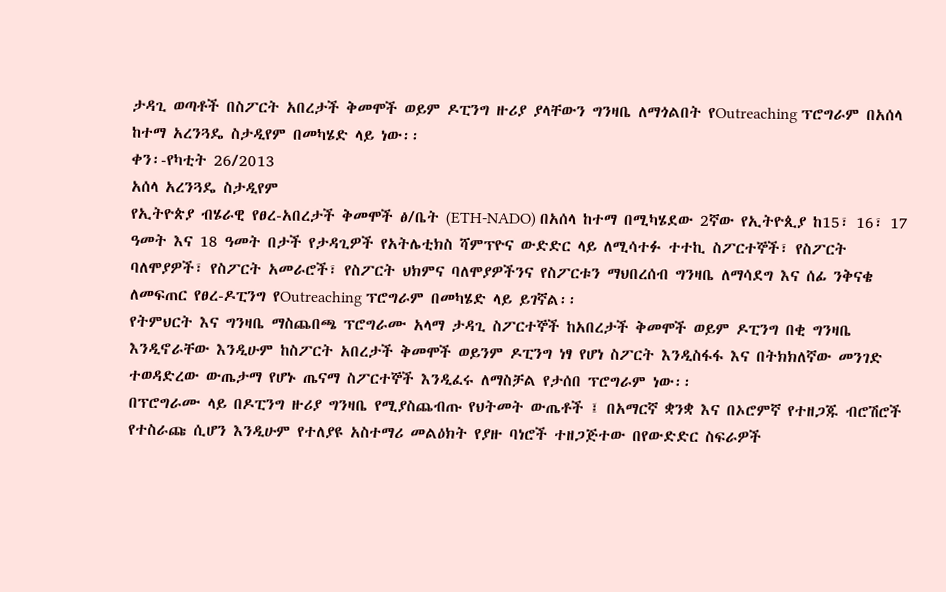ታዳጊ ወጣቶች በስፖርት አበረታች ቅመሞች ወይም ዶፒንግ ዙሪያ ያላቸውን ግንዛቤ ለማጎልበት የOutreaching ፕሮግራም በአሰላ ከተማ አረንጓዴ ስታዲየም በመካሄድ ላይ ነው፡፡
ቀን፡-የካቲት 26/2013
አሰላ አረንጓዴ ስታዲየም
የኢትዮጵያ ብሄራዊ የፀረ-አበረታች ቅመሞች ፅ/ቤት (ETH-NADO) በአሰላ ከተማ በሚካሄደው 2ኛው የኢትዮጲያ ከ15፣ 16፣ 17 ዓመት እና 18 ዓመት በታች የታዳጊዎች የአትሌቲክስ ሻምፕዮና ውድድር ላይ ለሚሳተፉ ተተኪ ስፖርተኞች፣ የስፖርት ባለሞያዎች፣ የስፖርት አመራሮች፣ የስፖርት ህክምና ባለሞያዎችንና የስፖርቱን ማህበረሰብ ግንዛቤ ለማሳደግ እና ሰፊ ንቅናቄ ለመፍጠር የፀረ-ዶፒንግ የOutreaching ፕሮግራም በመካሄድ ላይ ይገኛል፡፡
የትምህርት እና ግንዛቤ ማስጨበጫ ፕሮግራሙ አላማ ታዳጊ ስፖርተኞች ከአበረታች ቅመሞች ወይም ዶፒንግ በቂ ግንዛቤ እንዲኖራቸው እንዲሁም ከስፖርት አበረታች ቅመሞች ወይንም ዶፒንግ ነፃ የሆነ ስፖርት እንዲስፋፋ እና በትክክለኛው መንገድ ተወዳድረው ውጤታማ የሆኑ ጤናማ ስፖርተኞች እንዲፈሩ ለማስቻል የታሰበ ፕሮግራም ነው፡፡
በፕሮግራሙ ላይ በዶፒንግ ዙሪያ ግንዛቤ የሚያስጨብጡ የህትመት ውጤቶች ፤ በአማርኛ ቋንቋ እና በኦሮምኛ የተዘጋጁ ብሮሽሮች የተስራጩ ሲሆን እንዲሁም የተለያዩ አስተማሪ መልዕክት የያዙ ባነሮች ተዘጋጅተው በየውድድር ስፍራዎች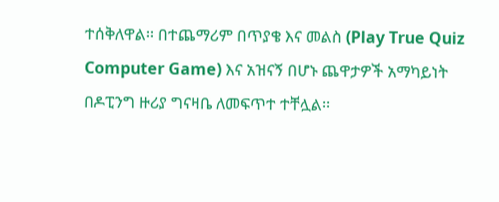ተሰቅለዋል፡፡ በተጨማሪም በጥያቄ እና መልስ (Play True Quiz Computer Game) እና አዝናኝ በሆኑ ጨዋታዎች አማካይነት በዶፒንግ ዙሪያ ግናዛቤ ለመፍጥተ ተቸሏል፡፡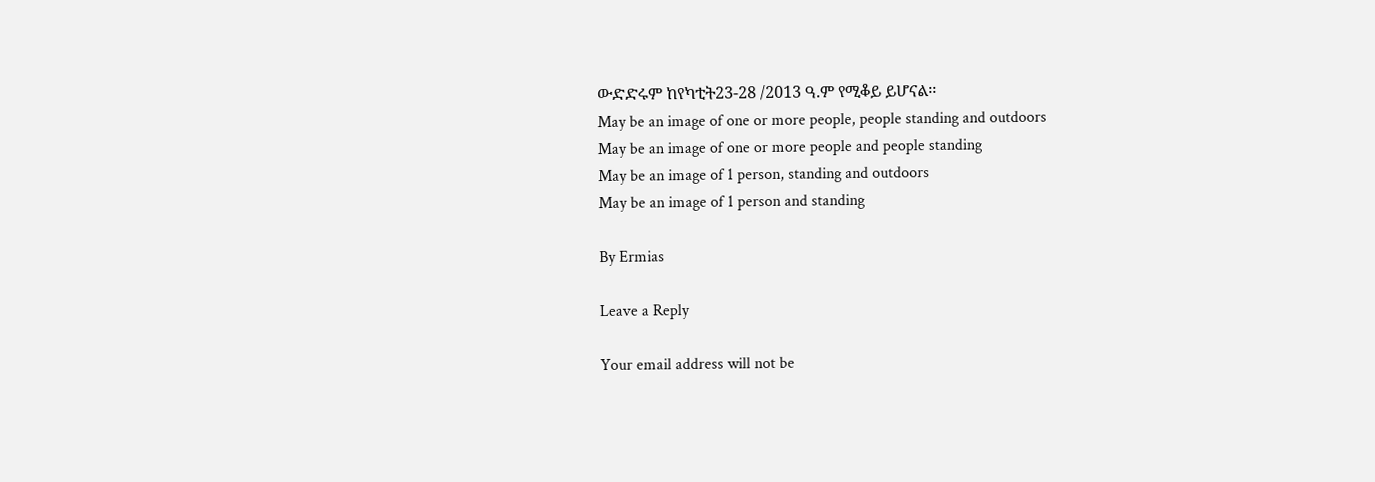ውድድሩም ከየካቲት23-28 /2013 ዓ.ም የሚቆይ ይሆናል፡፡
May be an image of one or more people, people standing and outdoors
May be an image of one or more people and people standing
May be an image of 1 person, standing and outdoors
May be an image of 1 person and standing

By Ermias

Leave a Reply

Your email address will not be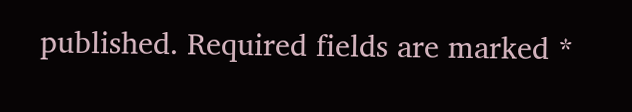published. Required fields are marked *